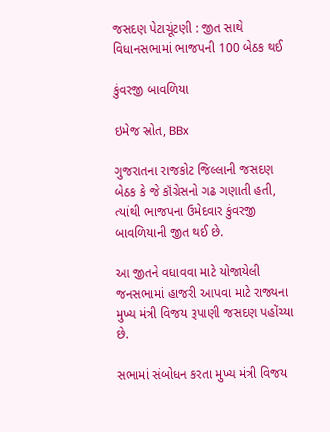જસદણ પેટાચૂંટણી : જીત સાથે વિધાનસભામાં ભાજપની 100 બેઠક થઈ

કુંવરજી બાવળિયા

ઇમેજ સ્રોત, BBx

ગુજરાતના રાજકોટ જિલ્લાની જસદણ બેઠક કે જે કૉંગ્રેસનો ગઢ ગણાતી હતી, ત્યાંથી ભાજપના ઉમેદવાર કુંવરજી બાવળિયાની જીત થઈ છે.

આ જીતને વધાવવા માટે યોજાયેલી જનસભામાં હાજરી આપવા માટે રાજ્યના મુખ્ય મંત્રી વિજય રૂપાણી જસદણ પહોંચ્યા છે.

સભામાં સંબોધન કરતા મુખ્ય મંત્રી વિજય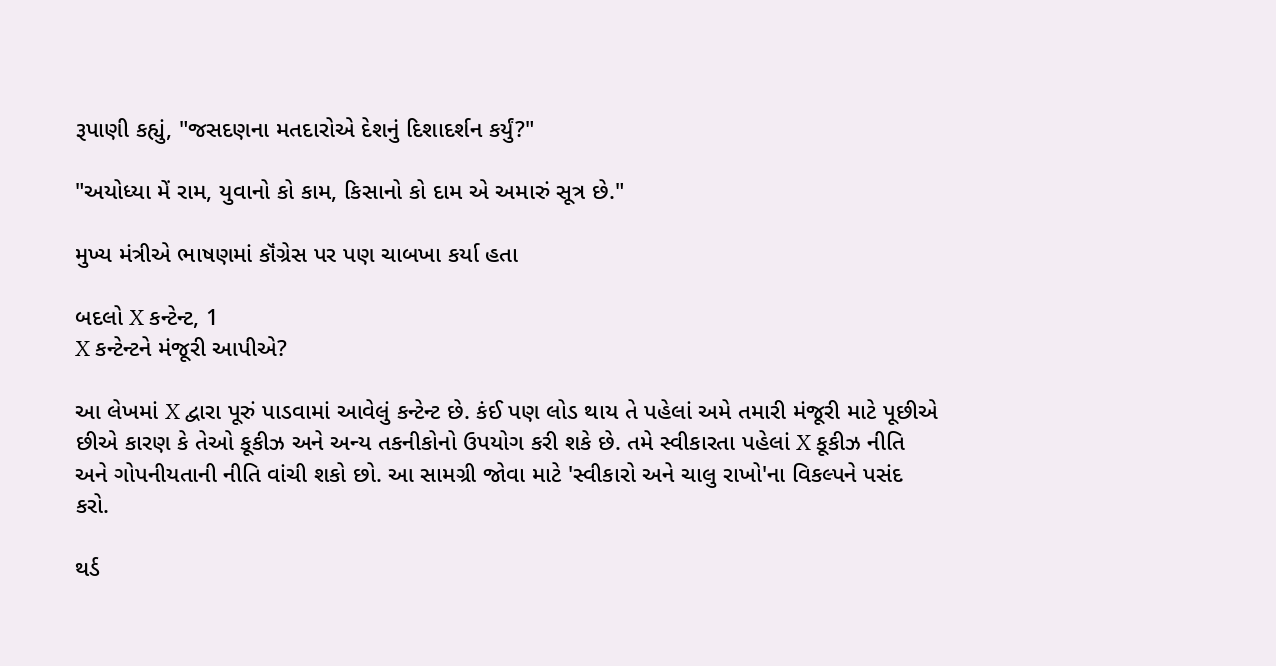રૂપાણી કહ્યું, "જસદણના મતદારોએ દેશનું દિશાદર્શન કર્યું?"

"અયોધ્યા મેં રામ, યુવાનો કો કામ, કિસાનો કો દામ એ અમારું સૂત્ર છે."

મુખ્ય મંત્રીએ ભાષણમાં કૉંગ્રેસ પર પણ ચાબખા કર્યા હતા

બદલો X કન્ટેન્ટ, 1
X કન્ટેન્ટને મંજૂરી આપીએ?

આ લેખમાં X દ્વારા પૂરું પાડવામાં આવેલું કન્ટેન્ટ છે. કંઈ પણ લોડ થાય તે પહેલાં અમે તમારી મંજૂરી માટે પૂછીએ છીએ કારણ કે તેઓ કૂકીઝ અને અન્ય તકનીકોનો ઉપયોગ કરી શકે છે. તમે સ્વીકારતા પહેલાં X કૂકીઝ નીતિ અને ગોપનીયતાની નીતિ વાંચી શકો છો. આ સામગ્રી જોવા માટે 'સ્વીકારો અને ચાલુ રાખો'ના વિકલ્પને પસંદ કરો.

થર્ડ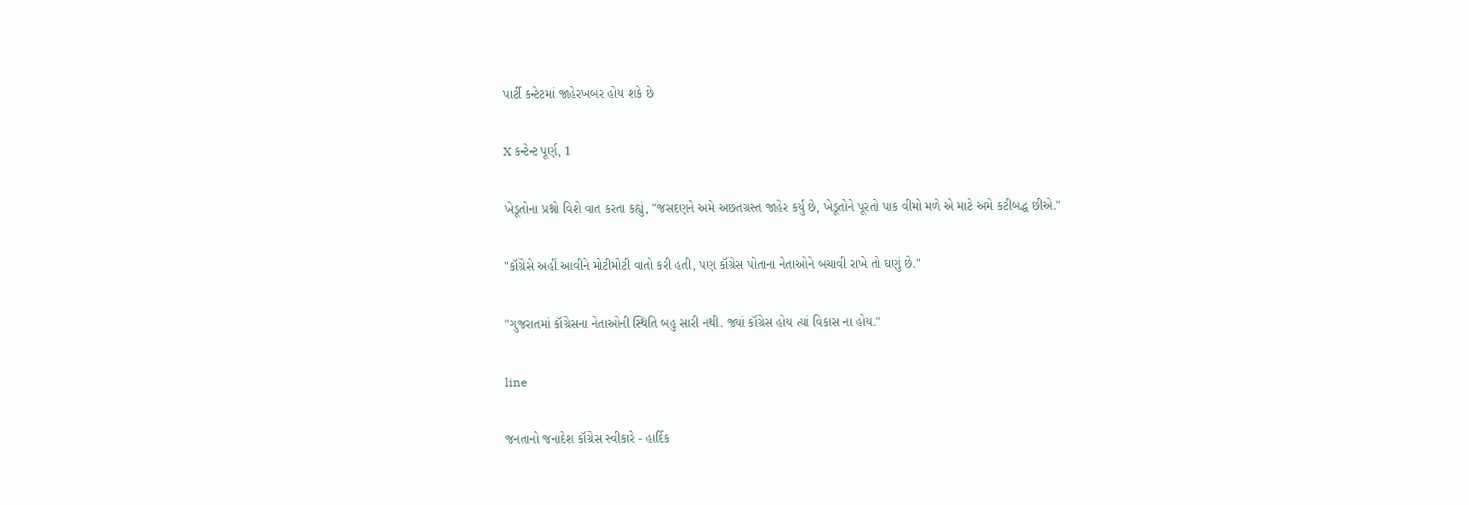પાર્ટી કન્ટેટમાં જાહેરખબર હોય શકે છે

X કન્ટેન્ટ પૂર્ણ, 1

ખેડૂતોના પ્રશ્નો વિશે વાત કરતા કહ્યું, "જસદણને અમે અછતગ્રસ્ત જાહેર કર્યું છે, ખેડૂતોને પૂરતો પાક વીમો મળે એ માટે અમે કટીબદ્ધ છીએ."

"કૉંગ્રેસે અહીં આવીને મોટીમોટી વાતો કરી હતી, પણ કૉંગ્રેસ પોતાના નેતાઓને બચાવી રાખે તો ઘણું છે."

"ગુજરાતમાં કૉંગ્રેસના નેતાઓની સ્થિતિ બહુ સારી નથી. જ્યાં કૉંગ્રેસ હોય ત્યાં વિકાસ ના હોય."

line

જનતાનો જનાદેશ કૉંગ્રેસ સ્વીકારે - હાર્દિક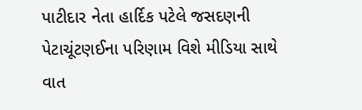પાટીદાર નેતા હાર્દિક પટેલે જસદણની પેટાચૂંટણઈના પરિણામ વિશે મીડિયા સાથે વાત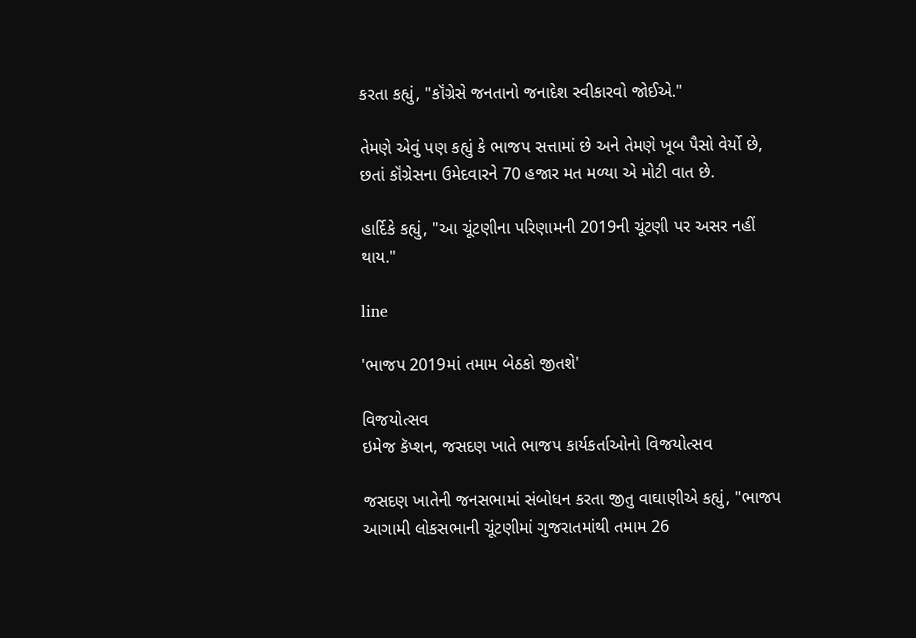કરતા કહ્યું, "કૉંગ્રેસે જનતાનો જનાદેશ સ્વીકારવો જોઈએ."

તેમણે એવું પણ કહ્યું કે ભાજપ સત્તામાં છે અને તેમણે ખૂબ પૈસો વેર્યો છે, છતાં કૉંગ્રેસના ઉમેદવારને 70 હજાર મત મળ્યા એ મોટી વાત છે.

હાર્દિકે કહ્યું, "આ ચૂંટણીના પરિણામની 2019ની ચૂંટણી પર અસર નહીં થાય."

line

'ભાજપ 2019માં તમામ બેઠકો જીતશે'

વિજયોત્સવ
ઇમેજ કૅપ્શન, જસદણ ખાતે ભાજપ કાર્યકર્તાઓનો વિજયોત્સવ

જસદણ ખાતેની જનસભામાં સંબોધન કરતા જીતુ વાઘાણીએ કહ્યું, "ભાજપ આગામી લોકસભાની ચૂંટણીમાં ગુજરાતમાંથી તમામ 26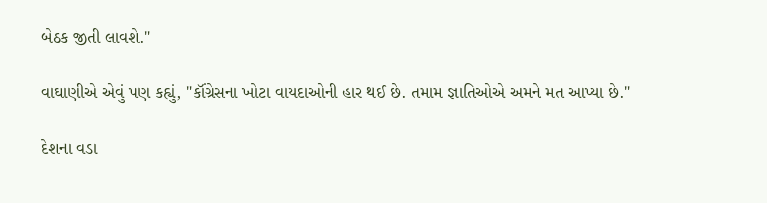બેઠક જીતી લાવશે."

વાઘાણીએ એવું પણ કહ્યું, "કૉંગ્રેસના ખોટા વાયદાઓની હાર થઈ છે. તમામ જ્ઞાતિઓએ અમને મત આપ્યા છે."

દેશના વડા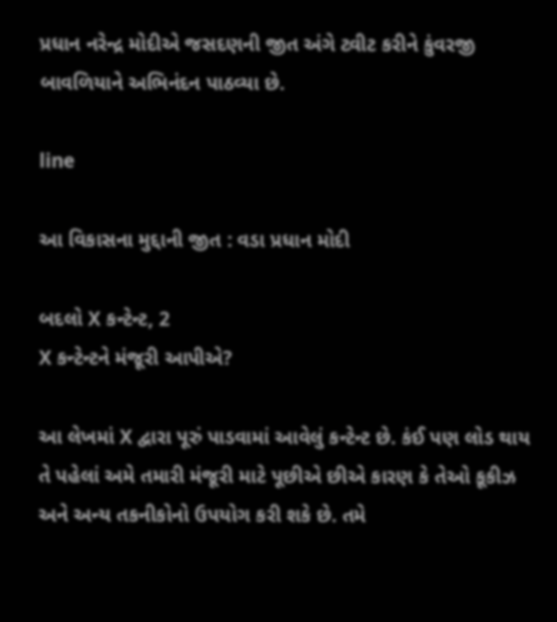પ્રધાન નરેન્દ્ર મોદીએ જસદણની જીત અંગે ટ્વીટ કરીને કુંવરજી બાવળિયાને અભિનંદન પાઠવ્યા છે.

line

આ વિકાસના મુદ્દાની જીત : વડા પ્રધાન મોદી

બદલો X કન્ટેન્ટ, 2
X કન્ટેન્ટને મંજૂરી આપીએ?

આ લેખમાં X દ્વારા પૂરું પાડવામાં આવેલું કન્ટેન્ટ છે. કંઈ પણ લોડ થાય તે પહેલાં અમે તમારી મંજૂરી માટે પૂછીએ છીએ કારણ કે તેઓ કૂકીઝ અને અન્ય તકનીકોનો ઉપયોગ કરી શકે છે. તમે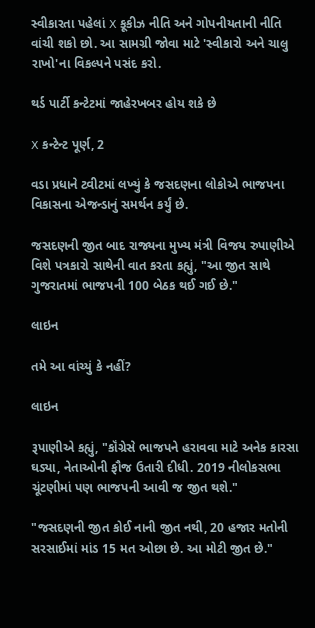સ્વીકારતા પહેલાં X કૂકીઝ નીતિ અને ગોપનીયતાની નીતિ વાંચી શકો છો. આ સામગ્રી જોવા માટે 'સ્વીકારો અને ચાલુ રાખો'ના વિકલ્પને પસંદ કરો.

થર્ડ પાર્ટી કન્ટેટમાં જાહેરખબર હોય શકે છે

X કન્ટેન્ટ પૂર્ણ, 2

વડા પ્રધાને ટ્વીટમાં લખ્યું કે જસદણના લોકોએ ભાજપના વિકાસના એજન્ડાનું સમર્થન કર્યું છે.

જસદણની જીત બાદ રાજ્યના મુખ્ય મંત્રી વિજય રુપાણીએ વિશે પત્રકારો સાથેની વાત કરતા કહ્યું, "આ જીત સાથે ગુજરાતમાં ભાજપની 100 બેઠક થઈ ગઈ છે."

લાઇન

તમે આ વાંચ્યું કે નહીં?

લાઇન

રૂપાણીએ કહ્યું, "કૉંગ્રેસે ભાજપને હરાવવા માટે અનેક કારસા ઘડ્યા, નેતાઓની ફૌજ ઉતારી દીધી. 2019 નીલોકસભા ચૂંટણીમાં પણ ભાજપની આવી જ જીત થશે."

"જસદણની જીત કોઈ નાની જીત નથી, 20 હજાર મતોની સરસાઈમાં માંડ 15 મત ઓછા છે. આ મોટી જીત છે."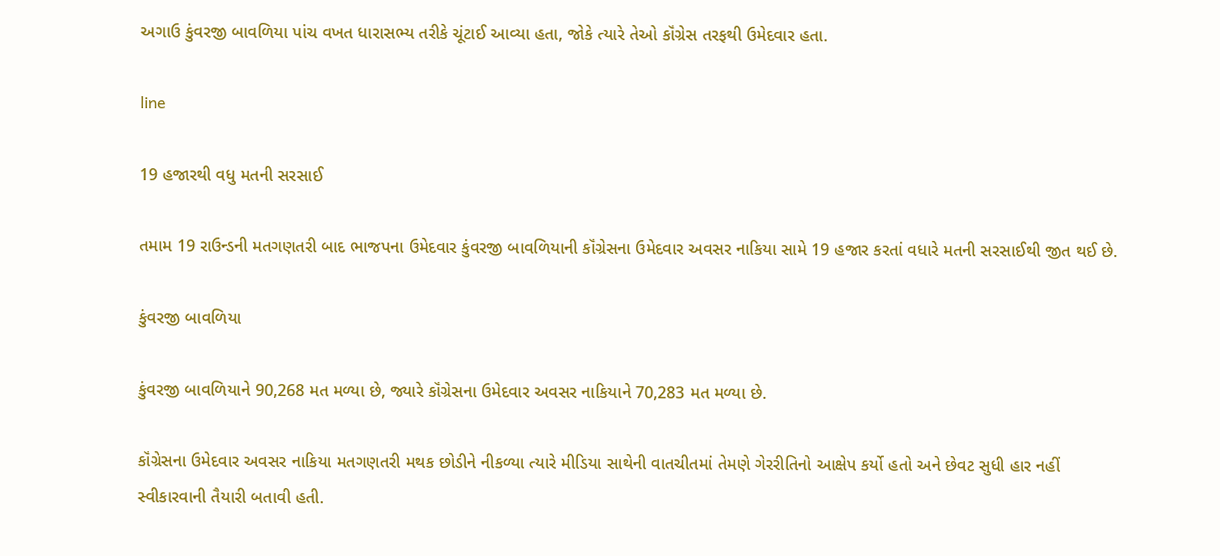અગાઉ કુંવરજી બાવળિયા પાંચ વખત ધારાસભ્ય તરીકે ચૂંટાઈ આવ્યા હતા, જોકે ત્યારે તેઓ કૉંગ્રેસ તરફથી ઉમેદવાર હતા.

line

19 હજારથી વધુ મતની સરસાઈ

તમામ 19 રાઉન્ડની મતગણતરી બાદ ભાજપના ઉમેદવાર કુંવરજી બાવળિયાની કૉંગ્રેસના ઉમેદવાર અવસર નાકિયા સામે 19 હજાર કરતાં વધારે મતની સરસાઈથી જીત થઈ છે.

કુંવરજી બાવળિયા

કુંવરજી બાવળિયાને 90,268 મત મળ્યા છે, જ્યારે કૉંગ્રેસના ઉમેદવાર અવસર નાકિયાને 70,283 મત મળ્યા છે.

કૉંગ્રેસના ઉમેદવાર અવસર નાકિયા મતગણતરી મથક છોડીને નીકળ્યા ત્યારે મીડિયા સાથેની વાતચીતમાં તેમણે ગેરરીતિનો આક્ષેપ કર્યો હતો અને છેવટ સુધી હાર નહીં સ્વીકારવાની તૈયારી બતાવી હતી.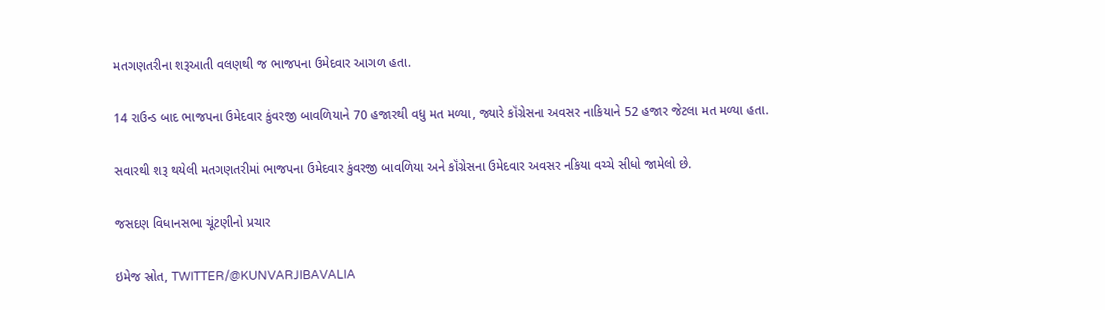મતગણતરીના શરૂઆતી વલણથી જ ભાજપના ઉમેદવાર આગળ હતા.

14 રાઉન્ડ બાદ ભાજપના ઉમેદવાર કુંવરજી બાવળિયાને 70 હજારથી વધુ મત મળ્યા, જ્યારે કૉંગ્રેસના અવસર નાકિયાને 52 હજાર જેટલા મત મળ્યા હતા.

સવારથી શરૂ થયેલી મતગણતરીમાં ભાજપના ઉમેદવાર કુંવરજી બાવળિયા અને કૉંગ્રેસના ઉમેદવાર અવસર નકિયા વચ્ચે સીધો જામેલો છે.

જસદણ વિધાનસભા ચૂંટણીનો પ્રચાર

ઇમેજ સ્રોત, TWITTER/@KUNVARJIBAVALIA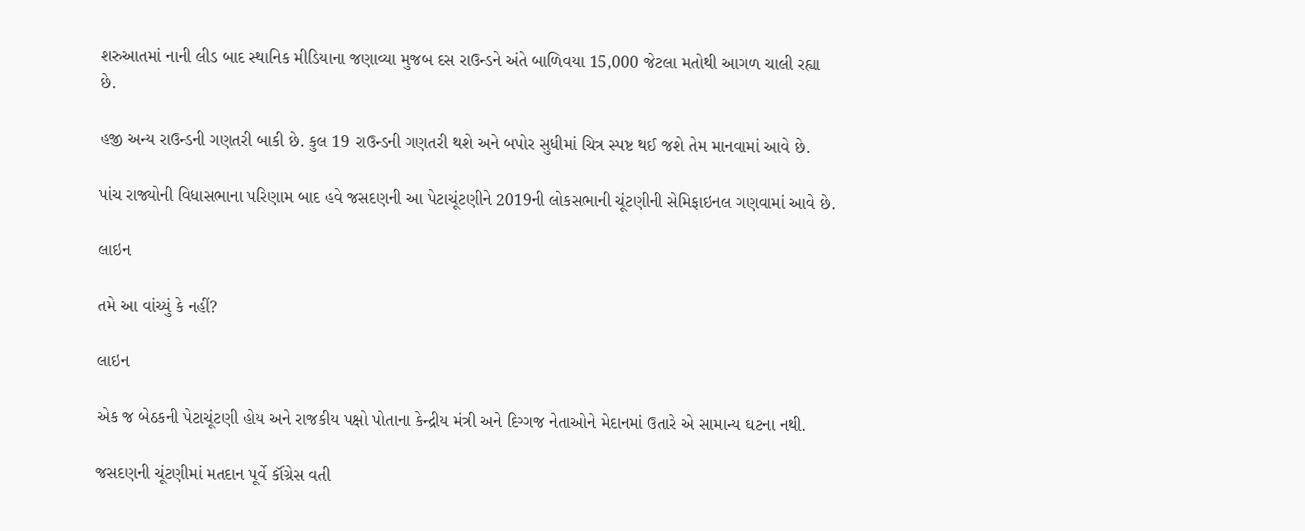શરુઆતમાં નાની લીડ બાદ સ્થાનિક મીડિયાના જણાવ્યા મુજબ દસ રાઉન્ડને અંતે બાળિવયા 15,000 જેટલા મતોથી આગળ ચાલી રહ્યા છે.

હજી અન્ય રાઉન્ડની ગણતરી બાકી છે. કુલ 19 રાઉન્ડની ગણતરી થશે અને બપોર સુધીમાં ચિત્ર સ્પષ્ટ થઈ જશે તેમ માનવામાં આવે છે.

પાંચ રાજ્યોની વિધાસભાના પરિણામ બાદ હવે જસદણની આ પેટાચૂંટણીને 2019ની લોકસભાની ચૂંટણીની સેમિફાઇનલ ગણવામાં આવે છે.

લાઇન

તમે આ વાંચ્યું કે નહીં?

લાઇન

એક જ બેઠકની પેટાચૂંટણી હોય અને રાજકીય પક્ષો પોતાના કેન્દ્રીય મંત્રી અને દિગ્ગજ નેતાઓને મેદાનમાં ઉતારે એ સામાન્ય ઘટના નથી.

જસદણની ચૂંટણીમાં મતદાન પૂર્વે કૉંગ્રેસ વતી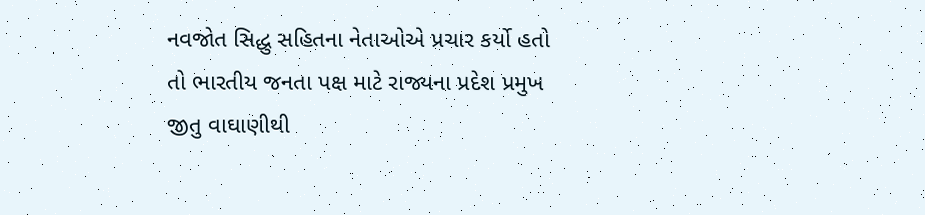નવજોત સિદ્ધુ સહિતના નેતાઓએ પ્રચાર કર્યો હતો તો ભારતીય જનતા પક્ષ માટે રાજ્યના પ્રદેશ પ્રમુખ જીતુ વાઘાણીથી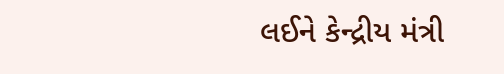લઈને કેન્દ્રીય મંત્રી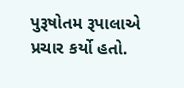પુરૂષોતમ રૂપાલાએ પ્રચાર કર્યો હતો.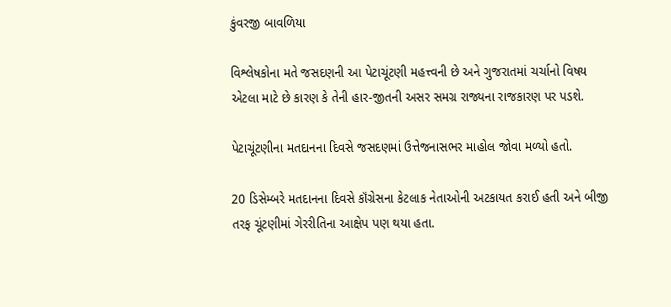કુંવરજી બાવળિયા

વિશ્લેષકોના મતે જસદણની આ પેટાચૂંટણી મહત્ત્વની છે અને ગુજરાતમાં ચર્ચાનો વિષય એટલા માટે છે કારણ કે તેની હાર-જીતની અસર સમગ્ર રાજ્યના રાજકારણ પર પડશે.

પેટાચૂંટણીના મતદાનના દિવસે જસદણમાં ઉત્તેજનાસભર માહોલ જોવા મળ્યો હતો.

20 ડિસેમ્બરે મતદાનના દિવસે કૉંગ્રેસના કેટલાક નેતાઓની અટકાયત કરાઈ હતી અને બીજી તરફ ચૂંટણીમાં ગેરરીતિના આક્ષેપ પણ થયા હતા.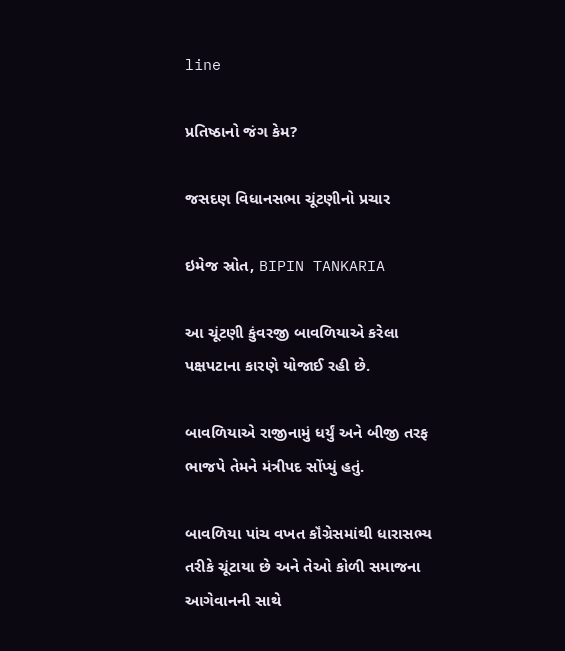line

પ્રતિષ્ઠાનો જંગ કેમ?

જસદણ વિધાનસભા ચૂંટણીનો પ્રચાર

ઇમેજ સ્રોત, BIPIN TANKARIA

આ ચૂંટણી કુંવરજી બાવળિયાએ કરેલા પક્ષપટાના કારણે યોજાઈ રહી છે.

બાવળિયાએ રાજીનામું ધર્યું અને બીજી તરફ ભાજપે તેમને મંત્રીપદ સોંપ્યું હતું.

બાવળિયા પાંચ વખત કૉંગ્રેસમાંથી ધારાસભ્ય તરીકે ચૂંટાયા છે અને તેઓ કોળી સમાજના આગેવાનની સાથે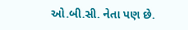ઓ.બી.સી. નેતા પણ છે.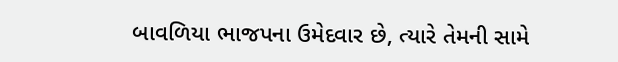બાવળિયા ભાજપના ઉમેદવાર છે, ત્યારે તેમની સામે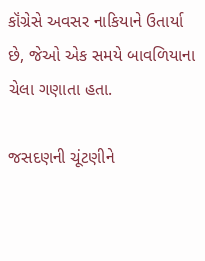કૉંગ્રેસે અવસર નાકિયાને ઉતાર્યા છે, જેઓ એક સમયે બાવળિયાના ચેલા ગણાતા હતા.

જસદણની ચૂંટણીને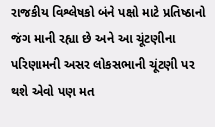રાજકીય વિશ્લેષકો બંને પક્ષો માટે પ્રતિષ્ઠાનો જંગ માની રહ્યા છે અને આ ચૂંટણીના પરિણામની અસર લોકસભાની ચૂંટણી પર થશે એવો પણ મત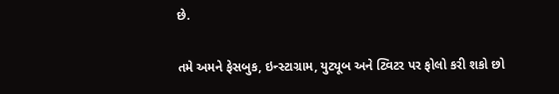છે.

તમે અમને ફેસબુક, ઇન્સ્ટાગ્રામ, યુટ્યૂબ અને ટ્વિટર પર ફોલો કરી શકો છો